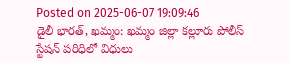Posted on 2025-06-07 19:09:46
డైలీ భారత్, ఖమ్మం: ఖమ్మం జిల్లా కల్లూరు పోలీస్ స్టేషన్ పరిధిలో విధులు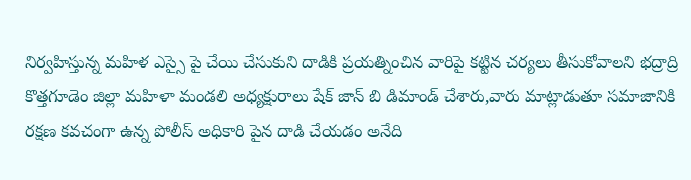నిర్వహిస్తున్న మహిళ ఎస్సై పై చేయి చేసుకుని దాడికి ప్రయత్నించిన వారిపై కట్టిన చర్యలు తీసుకోవాలని భద్రాద్రి కొత్తగూడెం జిల్లా మహిళా మండలి అధ్యక్షురాలు షేక్ జాన్ బి డిమాండ్ చేశారు,వారు మాట్లాడుతూ సమాజానికి రక్షణ కవచంగా ఉన్న పోలీస్ అధికారి పైన దాడి చేయడం అనేది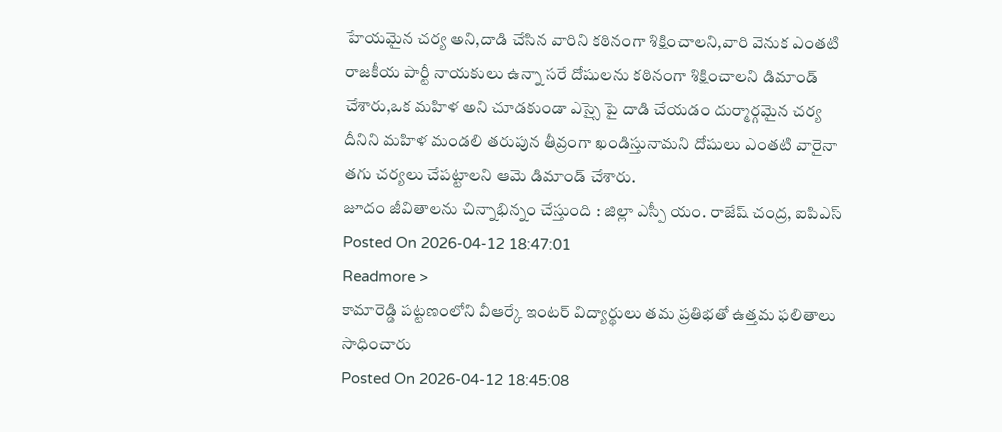హేయమైన చర్య అని,దాడి చేసిన వారిని కఠినంగా శిక్షించాలని,వారి వెనుక ఎంతటి రాజకీయ పార్టీ నాయకులు ఉన్నా సరే దోషులను కఠినంగా శిక్షించాలని డిమాండ్ చేశారు,ఒక మహిళ అని చూడకుండా ఎస్సై పై దాడి చేయడం దుర్మార్గమైన చర్య దీనిని మహిళ మండలి తరుపున తీవ్రంగా ఖండిస్తునామని దోషులు ఎంతటి వారైనా తగు చర్యలు చేపట్టాలని ఆమె డిమాండ్ చేశారు.
జూదం జీవితాలను చిన్నాభిన్నం చేస్తుంది : జిల్లా ఎస్పీ యం. రాజేష్ చంద్ర, ఐపిఎస్
Posted On 2026-04-12 18:47:01
Readmore >
కామారెడ్డి పట్టణంలోని వీఆర్కే ఇంటర్ విద్యార్థులు తమ ప్రతిభతో ఉత్తమ ఫలితాలు సాధించారు
Posted On 2026-04-12 18:45:08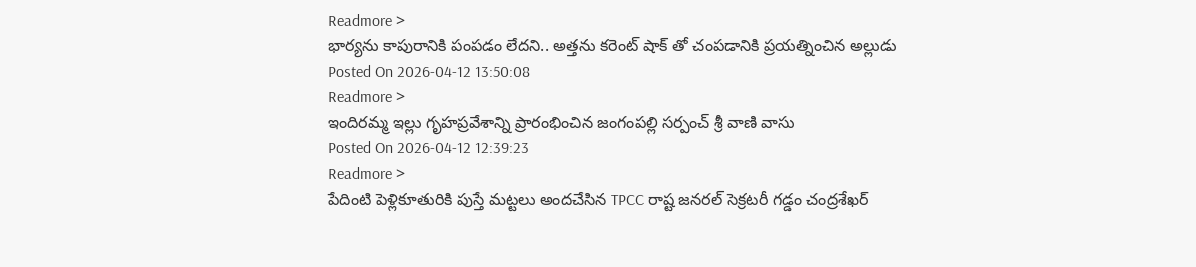Readmore >
భార్యను కాపురానికి పంపడం లేదని.. అత్తను కరెంట్ షాక్ తో చంపడానికి ప్రయత్నించిన అల్లుడు
Posted On 2026-04-12 13:50:08
Readmore >
ఇందిరమ్మ ఇల్లు గృహప్రవేశాన్ని ప్రారంభించిన జంగంపల్లి సర్పంచ్ శ్రీ వాణి వాసు
Posted On 2026-04-12 12:39:23
Readmore >
పేదింటి పెళ్లికూతురికి పుస్తే మట్టలు అందచేసిన TPCC రాష్ట జనరల్ సెక్రటరీ గడ్డం చంద్రశేఖర్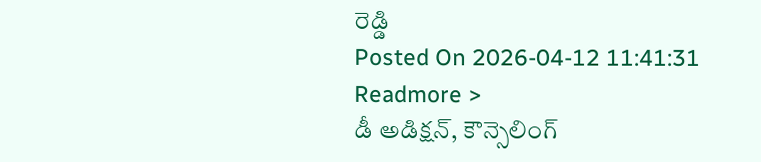రెడ్డి
Posted On 2026-04-12 11:41:31
Readmore >
డీ అడిక్షన్, కౌన్సెలింగ్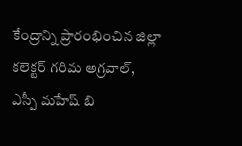కేంద్రాన్ని ప్రారంభించిన జిల్లా కలెక్టర్ గరిమ అగ్రవాల్, ఎస్పీ మహేష్ బి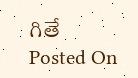గితే
Posted On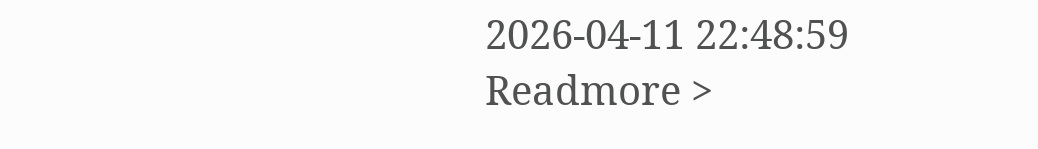2026-04-11 22:48:59
Readmore >